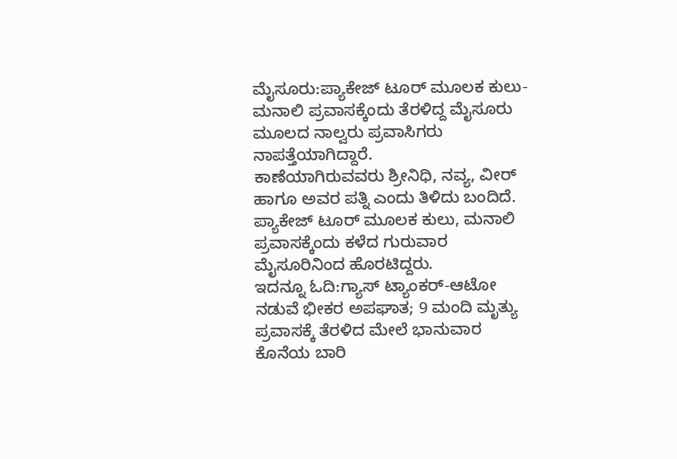ಮೈಸೂರು:ಪ್ಯಾಕೇಜ್ ಟೂರ್ ಮೂಲಕ ಕುಲು-ಮನಾಲಿ ಪ್ರವಾಸಕ್ಕೆಂದು ತೆರಳಿದ್ದ ಮೈಸೂರು ಮೂಲದ ನಾಲ್ವರು ಪ್ರವಾಸಿಗರು ನಾಪತ್ತೆಯಾಗಿದ್ದಾರೆ.
ಕಾಣೆಯಾಗಿರುವವರು ಶ್ರೀನಿಧಿ, ನವ್ಯ, ವೀರ್ ಹಾಗೂ ಅವರ ಪತ್ನಿ ಎಂದು ತಿಳಿದು ಬಂದಿದೆ. ಪ್ಯಾಕೇಜ್ ಟೂರ್ ಮೂಲಕ ಕುಲು, ಮನಾಲಿ ಪ್ರವಾಸಕ್ಕೆಂದು ಕಳೆದ ಗುರುವಾರ ಮೈಸೂರಿನಿಂದ ಹೊರಟಿದ್ದರು.
ಇದನ್ನೂ ಓದಿ:ಗ್ಯಾಸ್ ಟ್ಯಾಂಕರ್-ಆಟೋ ನಡುವೆ ಭೀಕರ ಅಪಘಾತ; 9 ಮಂದಿ ಮೃತ್ಯು
ಪ್ರವಾಸಕ್ಕೆ ತೆರಳಿದ ಮೇಲೆ ಭಾನುವಾರ ಕೊನೆಯ ಬಾರಿ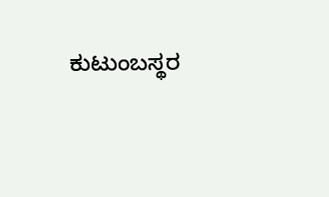ಕುಟುಂಬಸ್ಥರ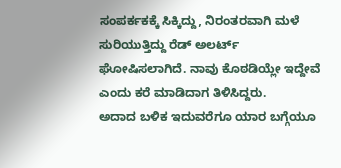ಸಂಪರ್ಕಕಕ್ಕೆ ಸಿಕ್ಕಿದ್ದು, ನಿರಂತರವಾಗಿ ಮಳೆ ಸುರಿಯುತ್ತಿದ್ದು ರೆಡ್ ಅಲರ್ಟ್ ಘೋಷಿಸಲಾಗಿದೆ. ನಾವು ಕೊಠಡಿಯ್ಲೇ ಇದ್ದೇವೆ ಎಂದು ಕರೆ ಮಾಡಿದಾಗ ತಿಳಿಸಿದ್ದರು.
ಅದಾದ ಬಳಿಕ ಇದುವರೆಗೂ ಯಾರ ಬಗ್ಗೆಯೂ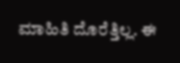ಮಾಹಿತಿ ದೊರೆತ್ತಿಲ್ಲ. ಈ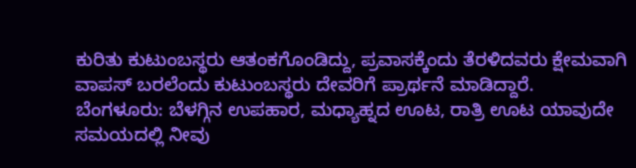ಕುರಿತು ಕುಟುಂಬಸ್ಥರು ಆತಂಕಗೊಂಡಿದ್ದು, ಪ್ರವಾಸಕ್ಕೆಂದು ತೆರಳಿದವರು ಕ್ಷೇಮವಾಗಿ ವಾಪಸ್ ಬರಲೆಂದು ಕುಟುಂಬಸ್ಥರು ದೇವರಿಗೆ ಪ್ರಾರ್ಥನೆ ಮಾಡಿದ್ದಾರೆ.
ಬೆಂಗಳೂರು: ಬೆಳಗ್ಗಿನ ಉಪಹಾರ, ಮಧ್ಯಾಹ್ನದ ಊಟ, ರಾತ್ರಿ ಊಟ ಯಾವುದೇ ಸಮಯದಲ್ಲಿ ನೀವು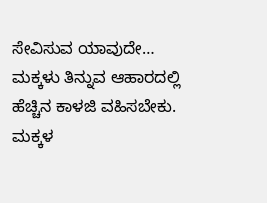ಸೇವಿಸುವ ಯಾವುದೇ…
ಮಕ್ಕಳು ತಿನ್ನುವ ಆಹಾರದಲ್ಲಿ ಹೆಚ್ಚಿನ ಕಾಳಜಿ ವಹಿಸಬೇಕು. ಮಕ್ಕಳ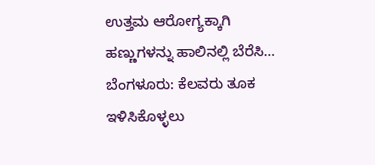ಉತ್ತಮ ಆರೋಗ್ಯಕ್ಕಾಗಿ ಹಣ್ಣುಗಳನ್ನು ಹಾಲಿನಲ್ಲಿ ಬೆರೆಸಿ…
ಬೆಂಗಳೂರು: ಕೆಲವರು ತೂಕ ಇಳಿಸಿಕೊಳ್ಳಲು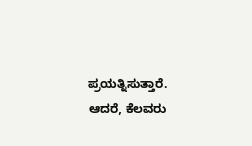ಪ್ರಯತ್ನಿಸುತ್ತಾರೆ. ಆದರೆ, ಕೆಲವರು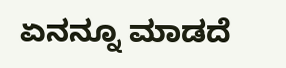ಏನನ್ನೂ ಮಾಡದೆ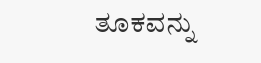ತೂಕವನ್ನು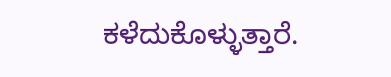ಕಳೆದುಕೊಳ್ಳುತ್ತಾರೆ.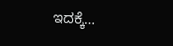ಇದಕ್ಕೆ…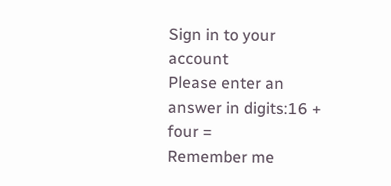Sign in to your account
Please enter an answer in digits:16 + four =
Remember me